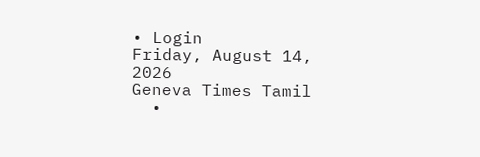• Login
Friday, August 14, 2026
Geneva Times Tamil
  •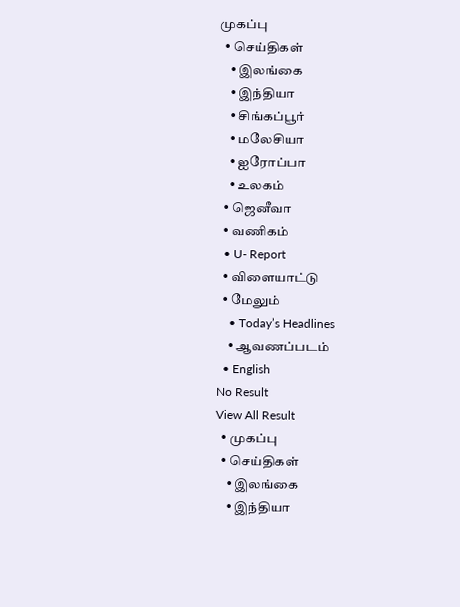முகப்பு
  • செய்திகள்
    • இலங்கை
    • இந்தியா
    • சிங்கப்பூர்
    • மலேசியா
    • ஐரோப்பா
    • உலகம்
  • ஜெனீவா
  • வணிகம்
  • U- Report
  • விளையாட்டு
  • மேலும்
    • Today’s Headlines
    • ஆவணப்படம்
  • English
No Result
View All Result
  • முகப்பு
  • செய்திகள்
    • இலங்கை
    • இந்தியா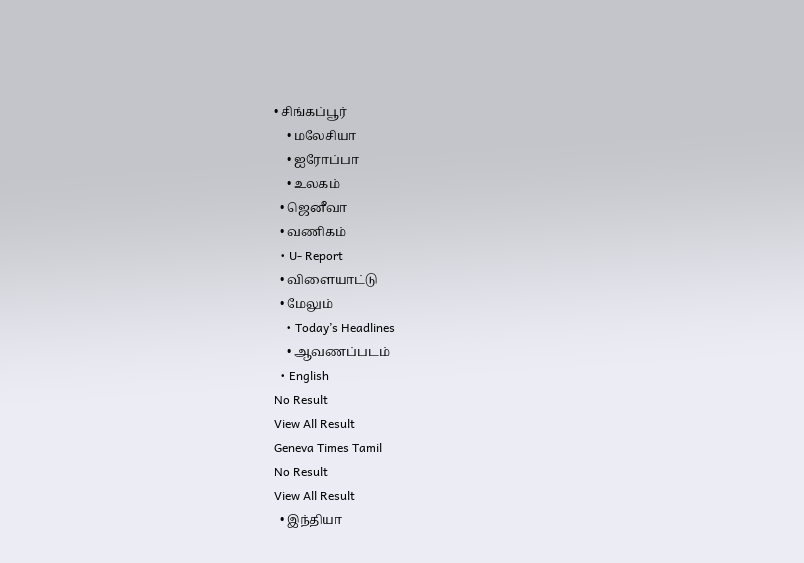• சிங்கப்பூர்
    • மலேசியா
    • ஐரோப்பா
    • உலகம்
  • ஜெனீவா
  • வணிகம்
  • U- Report
  • விளையாட்டு
  • மேலும்
    • Today’s Headlines
    • ஆவணப்படம்
  • English
No Result
View All Result
Geneva Times Tamil
No Result
View All Result
  • இந்தியா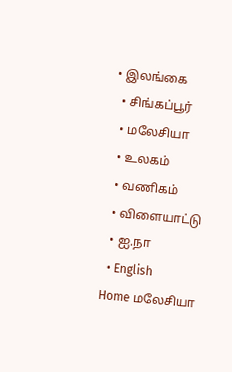• இலங்கை
  • சிங்கப்பூர்
  • மலேசியா
  • உலகம்
  • வணிகம்
  • விளையாட்டு
  • ஐ.நா
  • English
Home மலேசியா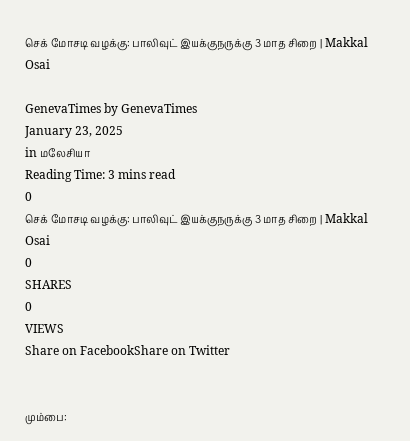செக் மோசடி வழக்கு: பாலிவுட் இயக்குநருக்கு 3 மாத சிறை | Makkal Osai

GenevaTimes by GenevaTimes
January 23, 2025
in மலேசியா
Reading Time: 3 mins read
0
செக் மோசடி வழக்கு: பாலிவுட் இயக்குநருக்கு 3 மாத சிறை | Makkal Osai
0
SHARES
0
VIEWS
Share on FacebookShare on Twitter


மும்பை: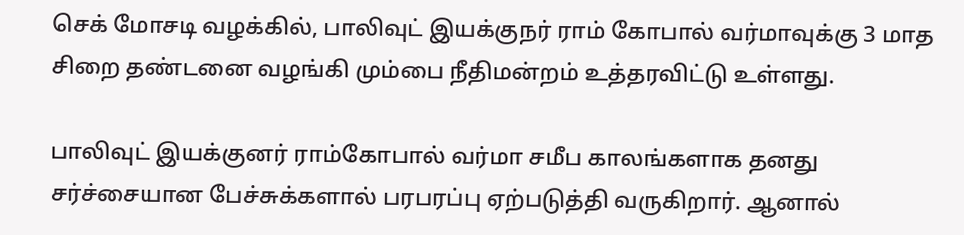செக் மோசடி வழக்கில், பாலிவுட் இயக்குநர் ராம் கோபால் வர்மாவுக்கு 3 மாத சிறை தண்டனை வழங்கி மும்பை நீதிமன்றம் உத்தரவிட்டு உள்ளது.

பாலிவுட் இயக்குனர் ராம்கோபால் வர்மா சமீப காலங்களாக தனது சர்ச்சையான பேச்சுக்களால் பரபரப்பு ஏற்படுத்தி வருகிறார். ஆனால்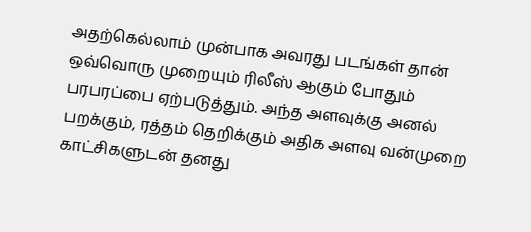அதற்கெல்லாம் முன்பாக அவரது படங்கள் தான் ஒவ்வொரு முறையும் ரிலீஸ் ஆகும் போதும் பரபரப்பை ஏற்படுத்தும். அந்த அளவுக்கு அனல் பறக்கும், ரத்தம் தெறிக்கும் அதிக அளவு வன்முறை காட்சிகளுடன் தனது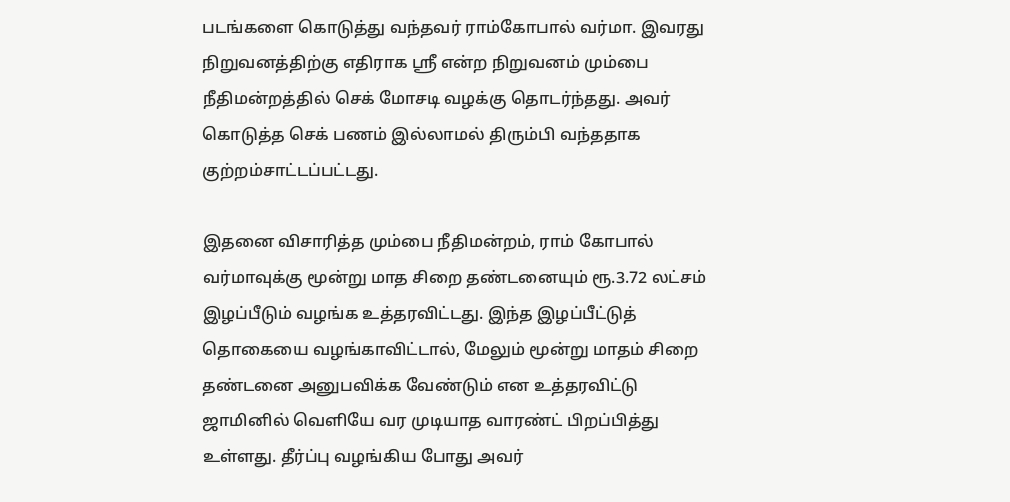படங்களை கொடுத்து வந்தவர் ராம்கோபால் வர்மா. இவரது நிறுவனத்திற்கு எதிராக ஸ்ரீ என்ற நிறுவனம் மும்பை நீதிமன்றத்தில் செக் மோசடி வழக்கு தொடர்ந்தது. அவர் கொடுத்த செக் பணம் இல்லாமல் திரும்பி வந்ததாக குற்றம்சாட்டப்பட்டது.

இதனை விசாரித்த மும்பை நீதிமன்றம், ராம் கோபால் வர்மாவுக்கு மூன்று மாத சிறை தண்டனையும் ரூ.3.72 லட்சம் இழப்பீடும் வழங்க உத்தரவிட்டது. இந்த இழப்பீட்டுத் தொகையை வழங்காவிட்டால், மேலும் மூன்று மாதம் சிறை தண்டனை அனுபவிக்க வேண்டும் என உத்தரவிட்டு ஜாமினில் வெளியே வர முடியாத வாரண்ட் பிறப்பித்து உள்ளது. தீர்ப்பு வழங்கிய போது அவர்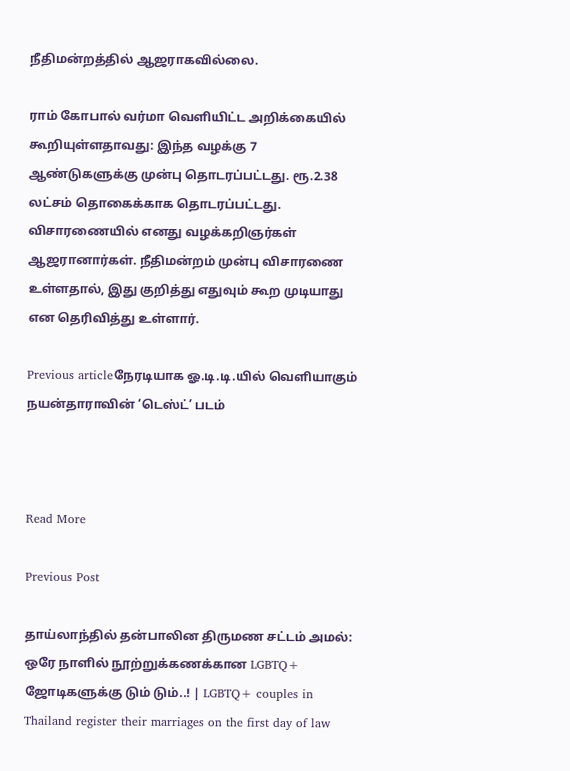நீதிமன்றத்தில் ஆஜராகவில்லை.

ராம் கோபால் வர்மா வெளியிட்ட அறிக்கையில் கூறியுள்ளதாவது: இந்த வழக்கு 7 ஆண்டுகளுக்கு முன்பு தொடரப்பட்டது. ரூ.2.38 லட்சம் தொகைக்காக தொடரப்பட்டது. விசாரணையில் எனது வழக்கறிஞர்கள் ஆஜரானார்கள். நீதிமன்றம் முன்பு விசாரணை உள்ளதால், இது குறித்து எதுவும் கூற முடியாது என தெரிவித்து உள்ளார்.

Previous articleநேரடியாக ஓ.டி.டி.யில் வெளியாகும் நயன்தாராவின் ‘டெஸ்ட்’ படம்



Read More

Previous Post

தாய்லாந்தில் தன்பாலின திருமண சட்டம் அமல்: ஒரே நாளில் நூற்றுக்கணக்கான LGBTQ+ ஜோடிகளுக்கு டும் டும்..! | LGBTQ+ couples in Thailand register their marriages on the first day of law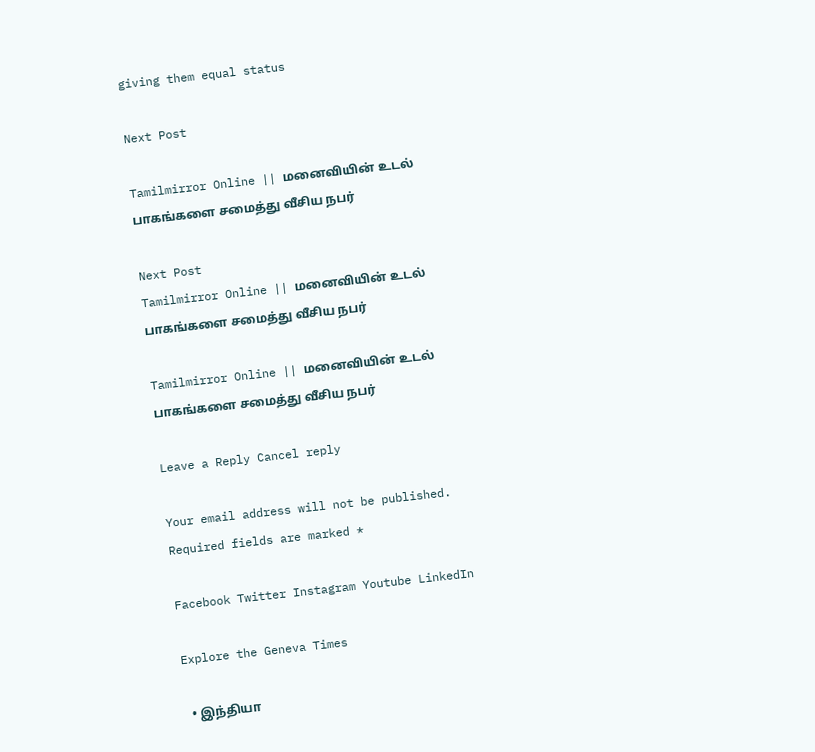giving them equal status

Next Post

Tamilmirror Online || மனைவியின் உடல் பாகங்களை சமைத்து வீசிய நபர்

Next Post
Tamilmirror Online || மனைவியின் உடல் பாகங்களை சமைத்து வீசிய நபர்

Tamilmirror Online || மனைவியின் உடல் பாகங்களை சமைத்து வீசிய நபர்

Leave a Reply Cancel reply

Your email address will not be published. Required fields are marked *

Facebook Twitter Instagram Youtube LinkedIn

Explore the Geneva Times

  • இந்தியா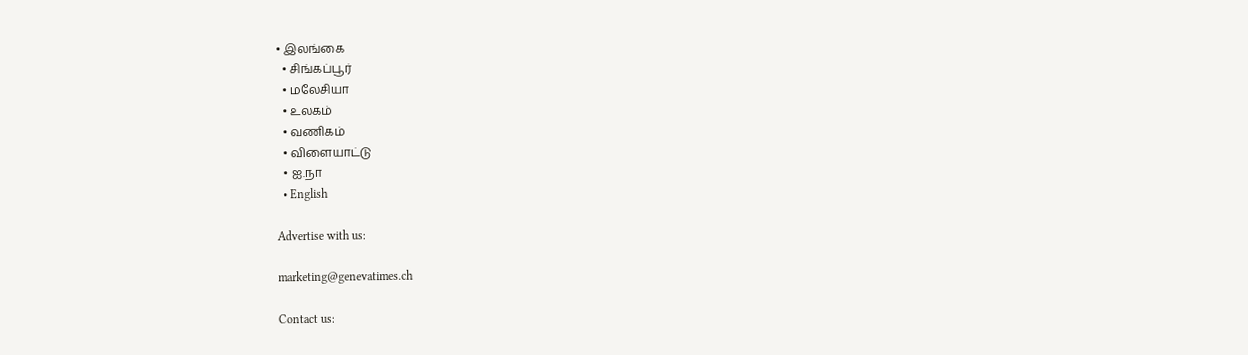• இலங்கை
  • சிங்கப்பூர்
  • மலேசியா
  • உலகம்
  • வணிகம்
  • விளையாட்டு
  • ஐ.நா
  • English

Advertise with us:

marketing@genevatimes.ch

Contact us: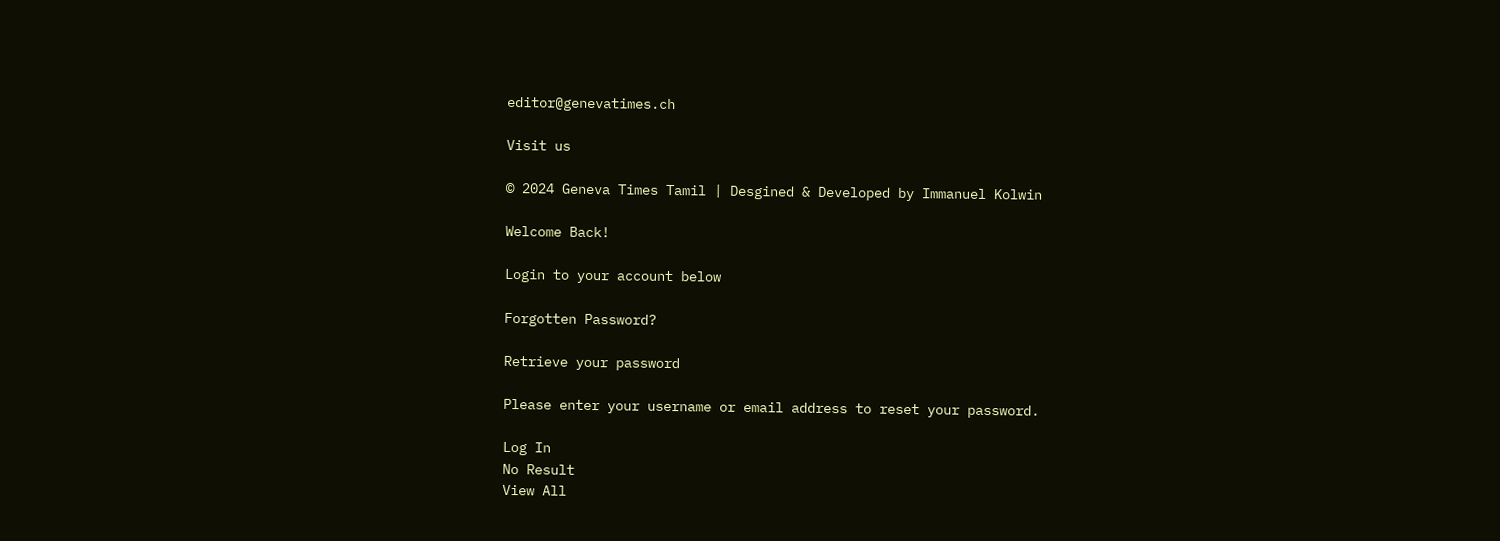editor@genevatimes.ch

Visit us

© 2024 Geneva Times Tamil | Desgined & Developed by Immanuel Kolwin

Welcome Back!

Login to your account below

Forgotten Password?

Retrieve your password

Please enter your username or email address to reset your password.

Log In
No Result
View All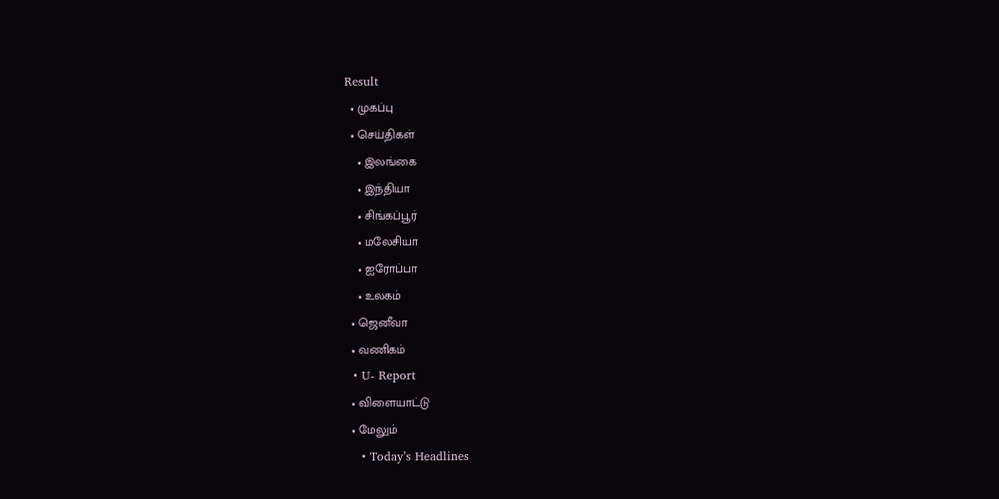Result
  • முகப்பு
  • செய்திகள்
    • இலங்கை
    • இந்தியா
    • சிங்கப்பூர்
    • மலேசியா
    • ஐரோப்பா
    • உலகம்
  • ஜெனீவா
  • வணிகம்
  • U- Report
  • விளையாட்டு
  • மேலும்
    • Today’s Headlines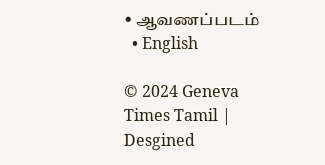• ஆவணப்படம்
  • English

© 2024 Geneva Times Tamil | Desgined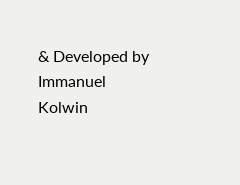& Developed by Immanuel Kolwin